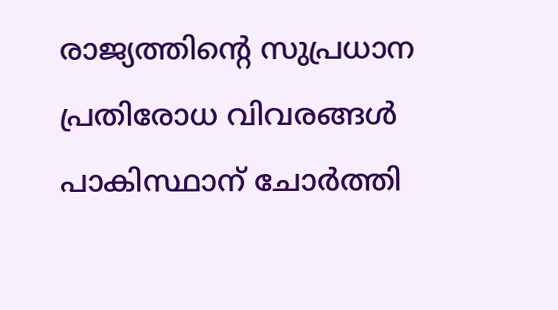രാജ്യത്തിന്റെ സുപ്രധാന പ്രതിരോധ വിവരങ്ങൾ പാകിസ്ഥാന് ചോർത്തി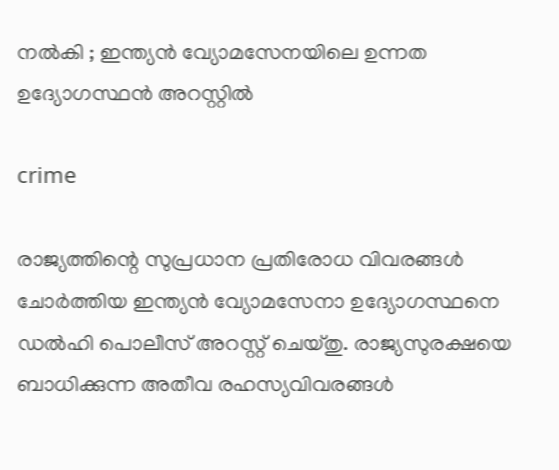നൽകി ; ഇന്ത്യൻ വ്യോമസേനയിലെ ഉന്നത ഉദ്യോഗസ്ഥൻ അറസ്റ്റിൽ

crime

രാജ്യത്തിന്റെ സുപ്രധാന പ്രതിരോധ വിവരങ്ങൾ ചോർത്തിയ ഇന്ത്യൻ വ്യോമസേനാ ഉദ്യോഗസ്ഥനെ ഡൽഹി പൊലീസ് അറസ്റ്റ് ചെയ്‌തു. രാജ്യസുരക്ഷയെ ബാധിക്കുന്ന അതീവ രഹസ്യവിവരങ്ങൾ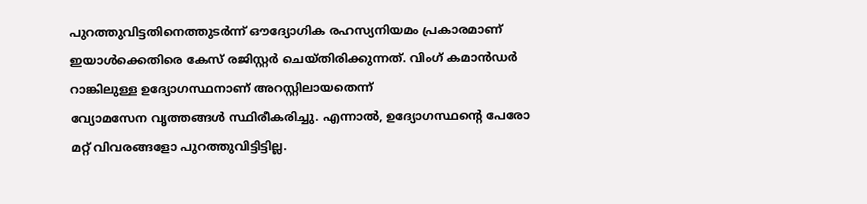പുറത്തുവിട്ടതിനെത്തുടർന്ന് ഔദ്യോഗിക രഹസ്യനിയമം പ്രകാരമാണ് ഇയാൾക്കെതിരെ കേസ് രജിസ്റ്റർ ചെയ്‌തിരിക്കുന്നത്. വിംഗ് കമാൻഡർ റാങ്കിലുള്ള ഉദ്യോഗസ്ഥനാണ് അറസ്റ്റിലായതെന്ന്
വ്യോമസേന വൃത്തങ്ങൾ സ്ഥിരീകരിച്ചു. എന്നാൽ, ഉദ്യോഗസ്ഥന്റെ പേരോ മറ്റ് വിവരങ്ങളോ പുറത്തുവിട്ടിട്ടില്ല.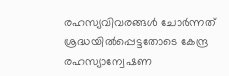രഹസ്യവിവരങ്ങൾ ചോർന്നത് ശ്രദ്ധയിൽപ്പെട്ടതോടെ കേന്ദ്ര രഹസ്യാന്വേഷണ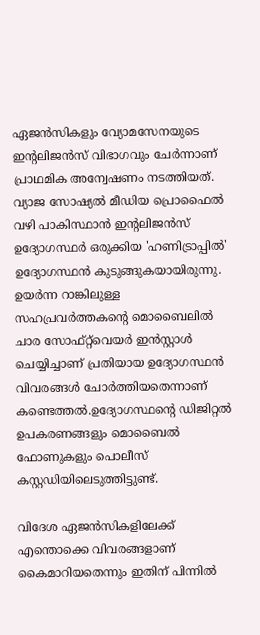ഏജൻസികളും വ്യോമസേനയുടെ ഇന്റലിജൻസ് വിഭാഗവും ചേർന്നാണ് പ്രാഥമിക അന്വേഷണം നടത്തിയത്. വ്യാജ സോഷ്യൽ മീഡിയ പ്രൊഫൈൽ വഴി പാകിസ്ഥാൻ ഇന്റലിജൻസ് ഉദ്യോഗസ്ഥർ ഒരുക്കിയ 'ഹണിട്രാപ്പിൽ' ഉദ്യോഗസ്ഥൻ കുടുങ്ങുകയായിരുന്നു. ഉയർന്ന റാങ്കിലുള്ള സഹപ്രവർത്തകന്റെ മൊബൈലിൽ ചാര സോഫ്റ്റ്‌വെയർ ഇൻസ്റ്റാൾ ചെയ്യിച്ചാണ് പ്രതിയായ ഉദ്യോഗസ്ഥൻ വിവരങ്ങൾ ചോർത്തിയതെന്നാണ് കണ്ടെത്തൽ.ഉദ്യോഗസ്ഥന്റെ ഡിജിറ്റൽ ഉപകരണങ്ങളും മൊബൈൽ ഫോണുകളും പൊലീസ് കസ്റ്റഡിയിലെടുത്തിട്ടുണ്ട്.

വിദേശ ഏജൻസികളിലേക്ക് എന്തൊക്കെ വിവരങ്ങളാണ് കൈമാറിയതെന്നും ഇതിന് പിന്നിൽ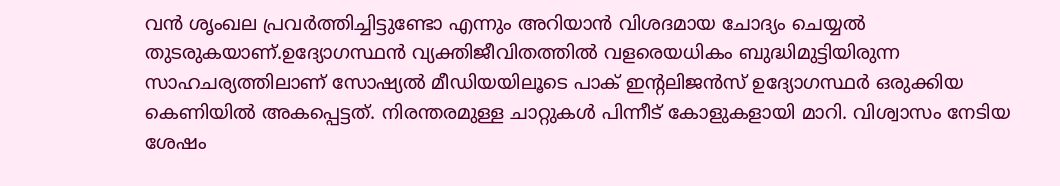വൻ ശൃംഖല പ്രവർത്തിച്ചിട്ടുണ്ടോ എന്നും അറിയാൻ വിശദമായ ചോദ്യം ചെയ്യൽ തുടരുകയാണ്.ഉദ്യോഗസ്ഥൻ വ്യക്തിജീവിതത്തിൽ വളരെയധികം ബുദ്ധിമുട്ടിയിരുന്ന സാഹചര്യത്തിലാണ് സോഷ്യൽ മീഡിയയിലൂടെ പാക് ഇന്റലിജൻസ് ഉദ്യോഗസ്ഥർ ഒരുക്കിയ കെണിയിൽ അകപ്പെട്ടത്. നിരന്തരമുള്ള ചാറ്റുകൾ പിന്നീട് കോളുകളായി മാറി. വിശ്വാസം നേടിയ ശേഷം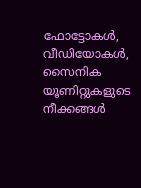ഫോട്ടോകൾ, വീഡിയോകൾ, സൈനിക യൂണിറ്റുകളുടെ നീക്കങ്ങൾ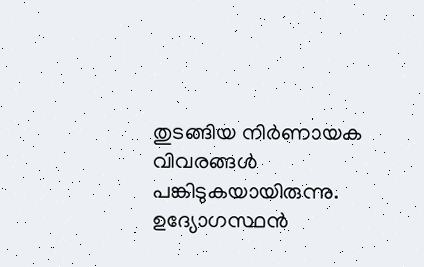തുടങ്ങിയ നിർണായക വിവരങ്ങൾ പങ്കിടുകയായിരുന്നു. ഉദ്യോഗസ്ഥൻ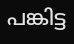പങ്കിട്ട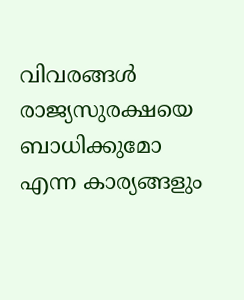വിവരങ്ങൾ രാജ്യസുരക്ഷയെ ബാധിക്കുമോ എന്ന കാര്യങ്ങളും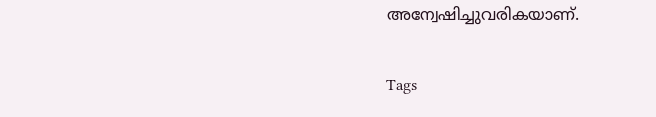അന്വേഷിച്ചുവരികയാണ്.

Tags